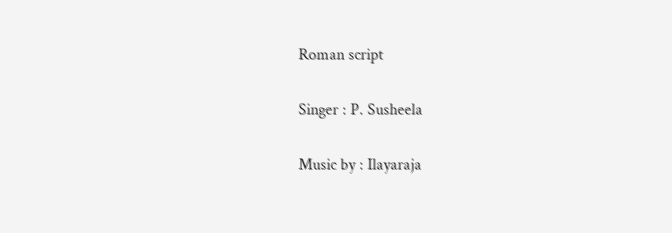Roman script

Singer : P. Susheela

Music by : Ilayaraja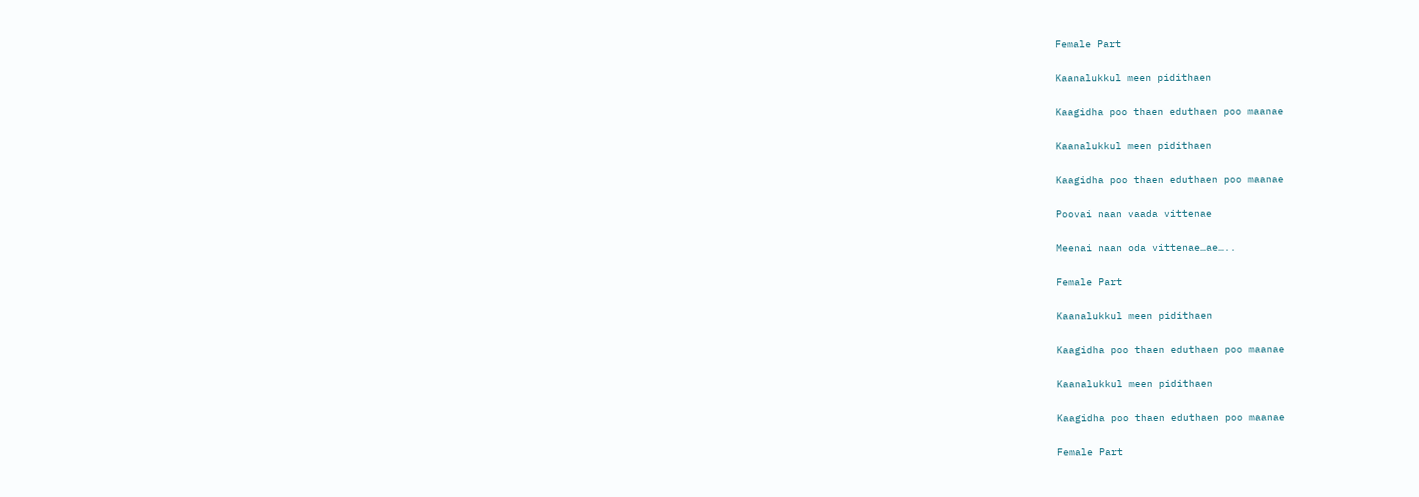Female Part

Kaanalukkul meen pidithaen

Kaagidha poo thaen eduthaen poo maanae

Kaanalukkul meen pidithaen

Kaagidha poo thaen eduthaen poo maanae

Poovai naan vaada vittenae

Meenai naan oda vittenae…ae…..

Female Part

Kaanalukkul meen pidithaen

Kaagidha poo thaen eduthaen poo maanae

Kaanalukkul meen pidithaen

Kaagidha poo thaen eduthaen poo maanae

Female Part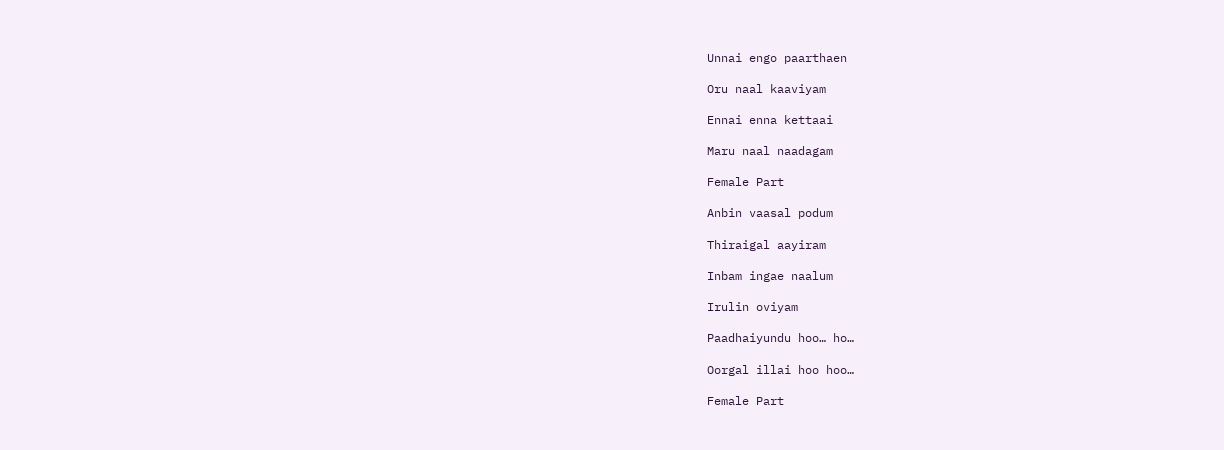Unnai engo paarthaen

Oru naal kaaviyam

Ennai enna kettaai

Maru naal naadagam

Female Part

Anbin vaasal podum

Thiraigal aayiram

Inbam ingae naalum

Irulin oviyam

Paadhaiyundu hoo… ho…

Oorgal illai hoo hoo…

Female Part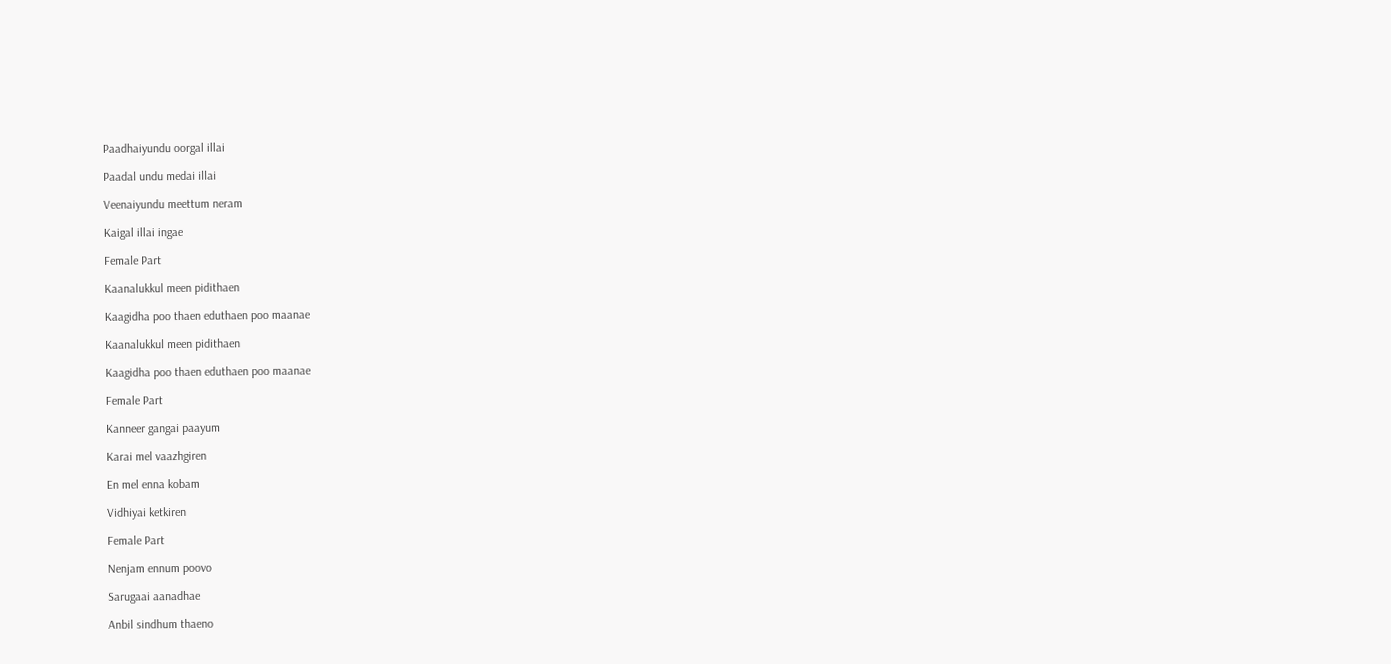Paadhaiyundu oorgal illai

Paadal undu medai illai

Veenaiyundu meettum neram

Kaigal illai ingae

Female Part

Kaanalukkul meen pidithaen

Kaagidha poo thaen eduthaen poo maanae

Kaanalukkul meen pidithaen

Kaagidha poo thaen eduthaen poo maanae

Female Part

Kanneer gangai paayum

Karai mel vaazhgiren

En mel enna kobam

Vidhiyai ketkiren

Female Part

Nenjam ennum poovo

Sarugaai aanadhae

Anbil sindhum thaeno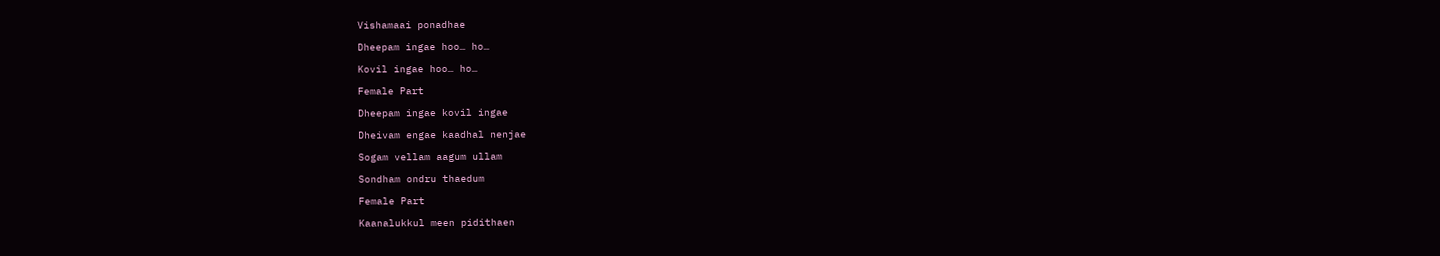Vishamaai ponadhae

Dheepam ingae hoo… ho…

Kovil ingae hoo… ho…

Female Part

Dheepam ingae kovil ingae

Dheivam engae kaadhal nenjae

Sogam vellam aagum ullam

Sondham ondru thaedum

Female Part

Kaanalukkul meen pidithaen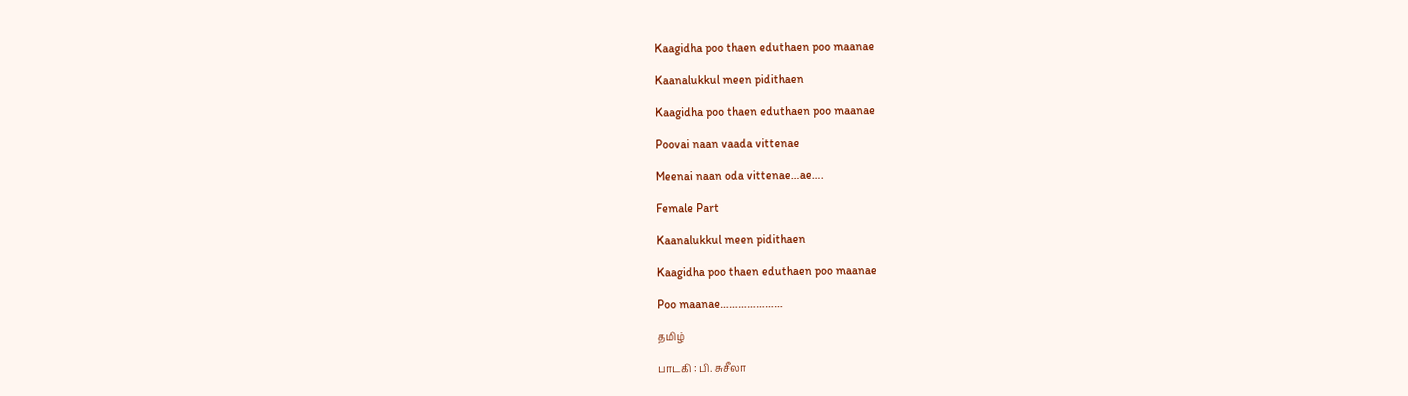Kaagidha poo thaen eduthaen poo maanae

Kaanalukkul meen pidithaen

Kaagidha poo thaen eduthaen poo maanae

Poovai naan vaada vittenae

Meenai naan oda vittenae…ae….

Female Part

Kaanalukkul meen pidithaen

Kaagidha poo thaen eduthaen poo maanae

Poo maanae…………………

தமிழ்

பாடகி : பி. சுசீலா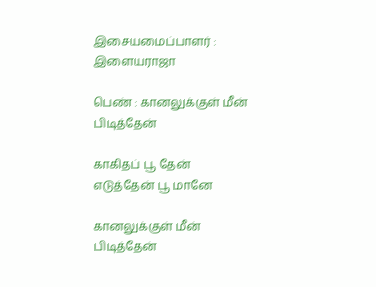இசையமைப்பாளர் : இளையராஜா

பெண் : கானலுக்குள் மீன் பிடித்தேன்

காகிதப் பூ தேன் எடுத்தேன் பூ மானே

கானலுக்குள் மீன் பிடித்தேன்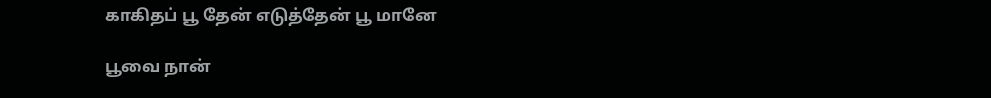காகிதப் பூ தேன் எடுத்தேன் பூ மானே

பூவை நான்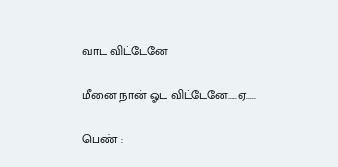வாட விட்டேனே

மீனை நான் ஓட விட்டேனே.....ஏ.....

பெண் :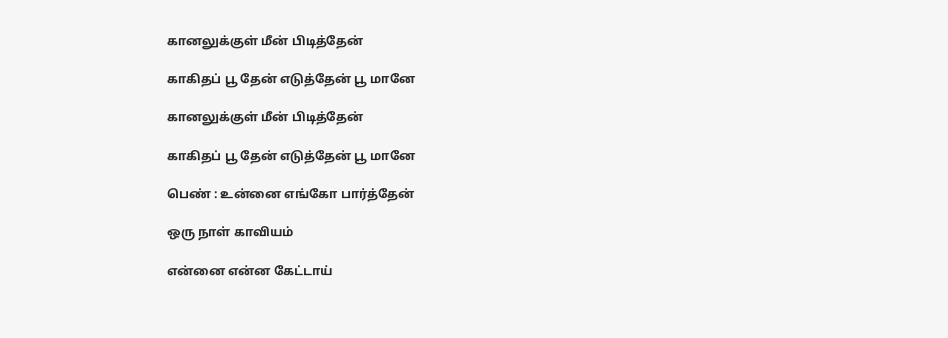கானலுக்குள் மீன் பிடித்தேன்

காகிதப் பூ தேன் எடுத்தேன் பூ மானே

கானலுக்குள் மீன் பிடித்தேன்

காகிதப் பூ தேன் எடுத்தேன் பூ மானே

பெண் : உன்னை எங்கோ பார்த்தேன்

ஒரு நாள் காவியம்

என்னை என்ன கேட்டாய்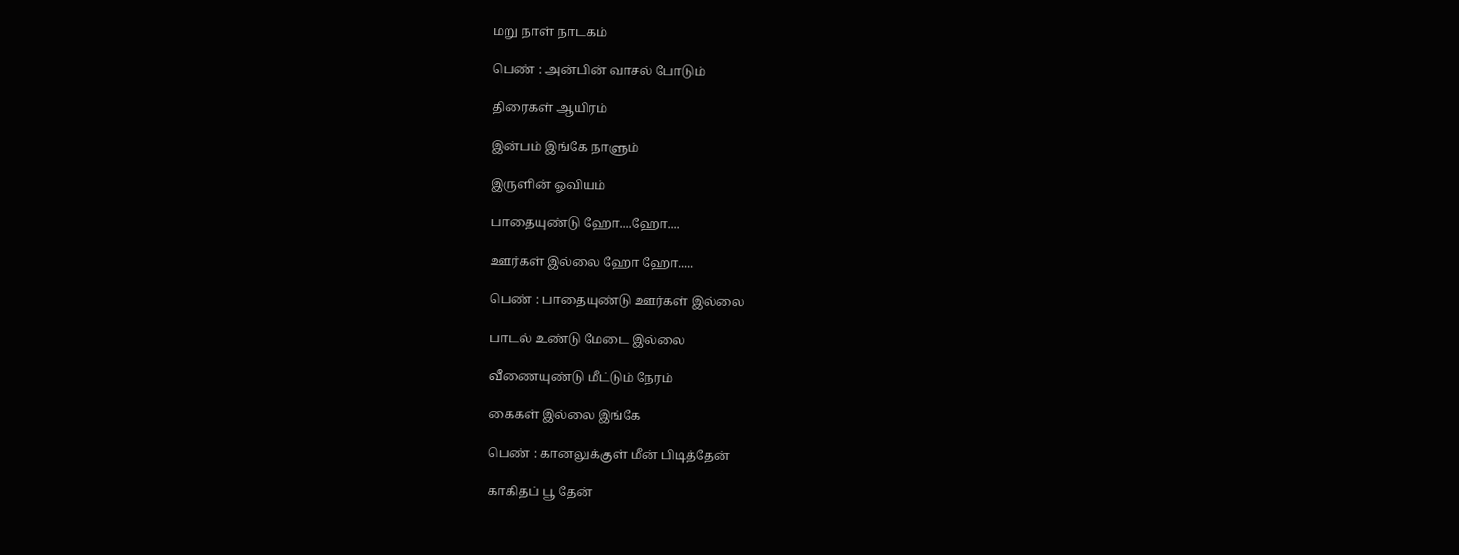மறு நாள் நாடகம்

பெண் : அன்பின் வாசல் போடும்

திரைகள் ஆயிரம்

இன்பம் இங்கே நாளும்

இருளின் ஓவியம்

பாதையுண்டு ஹோ....ஹோ....

ஊர்கள் இல்லை ஹோ ஹோ.....

பெண் : பாதையுண்டு ஊர்கள் இல்லை

பாடல் உண்டு மேடை இல்லை

வீணையுண்டு மீட்டும் நேரம்

கைகள் இல்லை இங்கே

பெண் : கானலுக்குள் மீன் பிடித்தேன்

காகிதப் பூ தேன்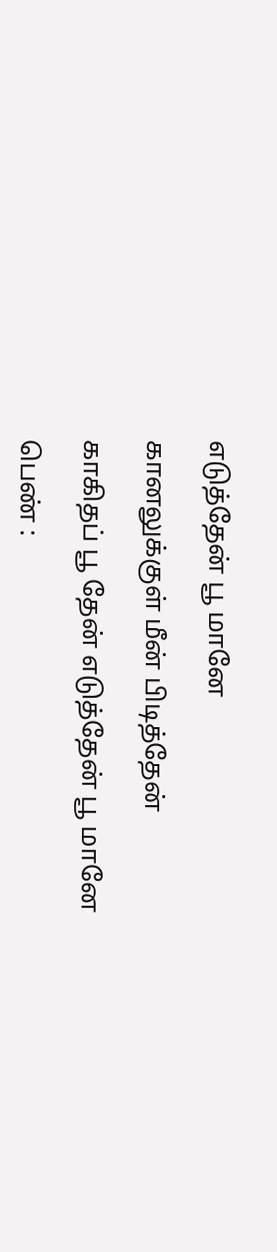எடுத்தேன் பூ மானே

கானலுக்குள் மீன் பிடித்தேன்

காகிதப் பூ தேன் எடுத்தேன் பூ மானே

பெண் :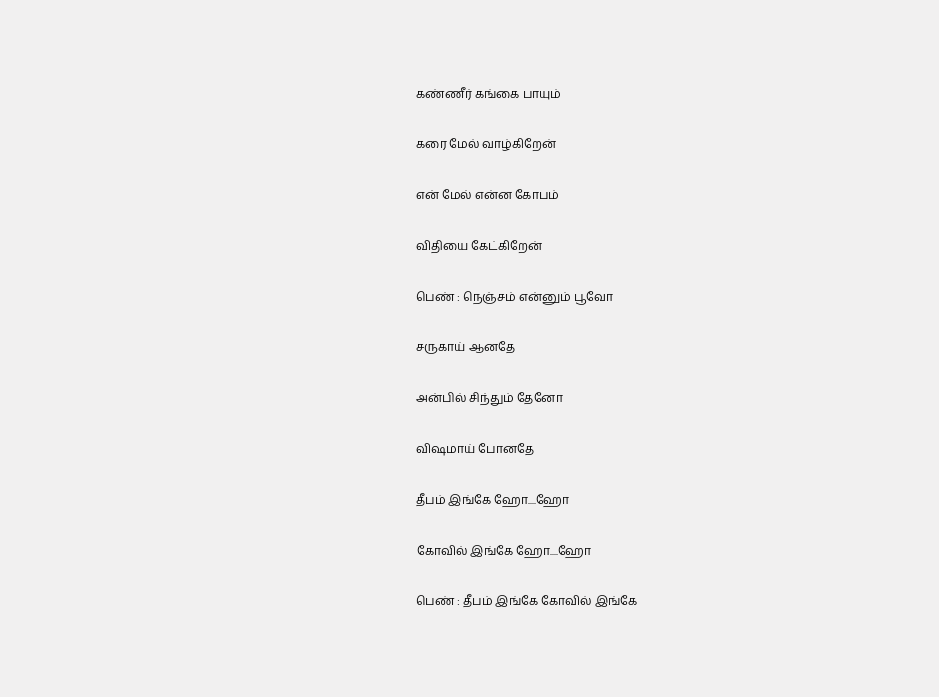கண்ணீர் கங்கை பாயும்

கரை மேல் வாழ்கிறேன்

என் மேல் என்ன கோபம்

விதியை கேட்கிறேன்

பெண் : நெஞ்சம் என்னும் பூவோ

சருகாய் ஆனதே

அன்பில் சிந்தும் தேனோ

விஷமாய் போனதே

தீபம் இங்கே ஹோ....ஹோ

கோவில் இங்கே ஹோ....ஹோ

பெண் : தீபம் இங்கே கோவில் இங்கே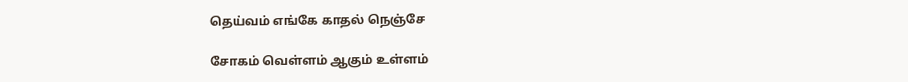தெய்வம் எங்கே காதல் நெஞ்சே

சோகம் வெள்ளம் ஆகும் உள்ளம்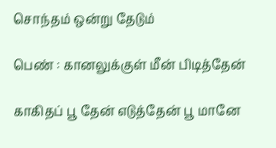சொந்தம் ஒன்று தேடும்

பெண் : கானலுக்குள் மீன் பிடித்தேன்

காகிதப் பூ தேன் எடுத்தேன் பூ மானே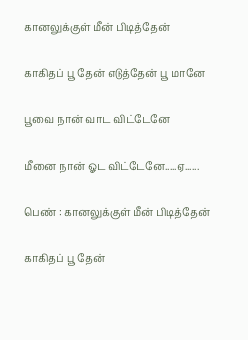கானலுக்குள் மீன் பிடித்தேன்

காகிதப் பூ தேன் எடுத்தேன் பூ மானே

பூவை நான் வாட விட்டேனே

மீனை நான் ஓட விட்டேனே.....ஏ......

பெண் : கானலுக்குள் மீன் பிடித்தேன்

காகிதப் பூ தேன்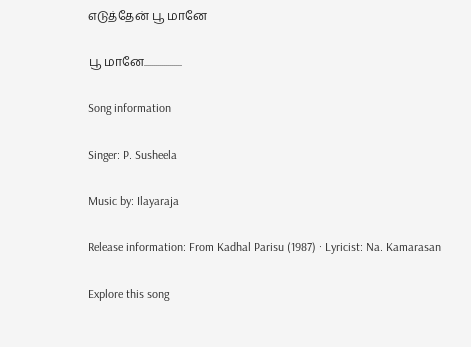எடுத்தேன் பூ மானே

பூ மானே...................

Song information

Singer: P. Susheela

Music by: Ilayaraja

Release information: From Kadhal Parisu (1987) · Lyricist: Na. Kamarasan

Explore this song